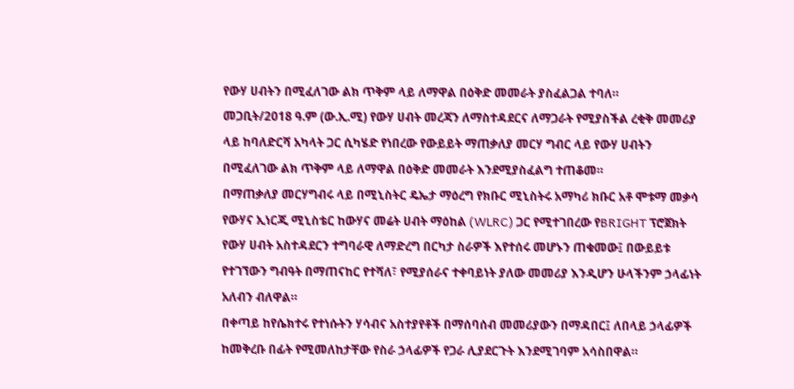የውሃ ሀብትን በሚፈለገው ልክ ጥቅም ላይ ለማዋል በዕቅድ መመራት ያስፈልጋል ተባለ።
መጋቢት/2018 ዓ.ም (ው.ኢ.ሚ) የውሃ ሀብት መረጃን ለማስተዳደርና ለማጋራት የሚያስችል ረቂቅ መመሪያ ላይ ከባለድርሻ አካላት ጋር ሲካሄድ የነበረው የውይይት ማጠቃለያ መርሃ ግብር ላይ የውሃ ሀብትን በሚፈለገው ልክ ጥቅም ላይ ለማዋል በዕቅድ መመራት እንደሚያስፈልግ ተጠቆመ።
በማጠቃለያ መርሃግብሩ ላይ በሚኒስትር ዴኤታ ማዕረግ የክቡር ሚኒስትሩ አማካሪ ክቡር አቶ ሞቱማ መቃሳ የውሃና ኢነርጂ ሚኒስቴር ከውሃና መሬት ሀብት ማዕከል (WLRC) ጋር የሚተገበረው የBRIGHT ፕሮጀክት የውሃ ሀብት አስተዳደርን ተግባራዊ ለማድረግ በርካታ ስራዎች እየተሰሩ መሆኑን ጠቁመው፤ በውይይቱ የተገኘውን ግብዓት በማጠናከር የተሻለ፣ የሚያሰራና ተቀባይነት ያለው መመሪያ እንዲሆን ሁላችንም ኃላፊነት አለብን ብለዋል።
በቀጣይ ከየሴክተሩ የተነሱትን ሃሳብና አስተያየቶች በማሰባሰብ መመሪያውን በማዳበር፤ ለበላይ ኃላፊዎች ከመቅረቡ በፊት የሚመለከታቸው የስራ ኃላፊዎች የጋራ ሊያደርጉት እንደሚገባም አሳስበዋል።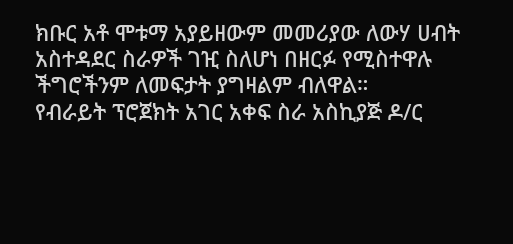ክቡር አቶ ሞቱማ አያይዘውም መመሪያው ለውሃ ሀብት አስተዳደር ስራዎች ገዢ ስለሆነ በዘርፉ የሚስተዋሉ ችግሮችንም ለመፍታት ያግዛልም ብለዋል።
የብራይት ፕሮጀክት አገር አቀፍ ስራ አስኪያጅ ዶ/ር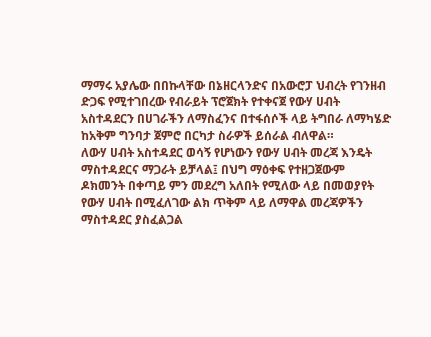ማማሩ አያሌው በበኩላቸው በኔዘርላንድና በአውሮፓ ህብረት የገንዘብ ድጋፍ የሚተገበረው የብራይት ፕሮጀክት የተቀናጀ የውሃ ሀብት አስተዳደርን በሀገራችን ለማስፈንና በተፋሰሶች ላይ ትግበራ ለማካሄድ ከአቅም ግንባታ ጀምሮ በርካታ ስራዎች ይሰራል ብለዋል።
ለውሃ ሀብት አስተዳደር ወሳኝ የሆነውን የውሃ ሀብት መረጃ እንዴት ማስተዳደርና ማጋራት ይቻላል፤ በህግ ማዕቀፍ የተዘጋጀውም ዶክመንት በቀጣይ ምን መደረግ አለበት የሚለው ላይ በመወያየት የውሃ ሀብት በሚፈለገው ልክ ጥቅም ላይ ለማዋል መረጃዎችን ማስተዳደር ያስፈልጋል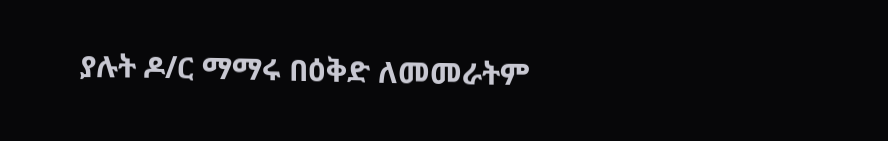ያሉት ዶ/ር ማማሩ በዕቅድ ለመመራትም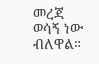መረጃ ወሳኝ ነው ብለዋል።